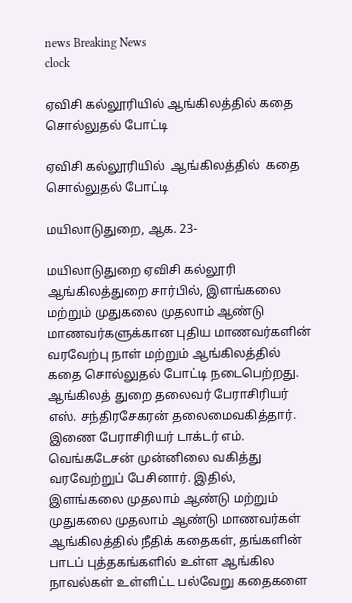news Breaking News
clock

ஏவிசி கல்லூரியில் ஆங்கிலத்தில் கதை சொல்லுதல் போட்டி

ஏவிசி கல்லூரியில்  ஆங்கிலத்தில்  கதை சொல்லுதல் போட்டி

மயிலாடுதுறை, ஆக. 23-

மயிலாடுதுறை ஏவிசி கல்லூரி ஆங்கிலத்துறை சார்பில், இளங்கலை மற்றும் முதுகலை முதலாம் ஆண்டு மாணவர்களுக்கான புதிய மாணவர்களின் வரவேற்பு நாள் மற்றும் ஆங்கிலத்தில் கதை சொல்லுதல் போட்டி நடைபெற்றது. ஆங்கிலத் துறை தலைவர் பேராசிரியர் எஸ். சந்திரசேகரன் தலைமைவகித்தார். இணை பேராசிரியர் டாக்டர் எம். வெங்கடேசன் முன்னிலை வகித்து வரவேற்றுப் பேசினார். இதில், இளங்கலை முதலாம் ஆண்டு மற்றும் முதுகலை முதலாம் ஆண்டு மாணவர்கள் ஆங்கிலத்தில் நீதிக் கதைகள், தங்களின் பாடப் புத்தகங்களில் உள்ள ஆங்கில நாவல்கள் உள்ளிட்ட பல்வேறு கதைகளை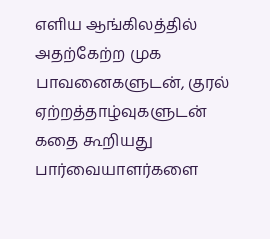எளிய ஆங்கிலத்தில் அதற்கேற்ற முக பாவனைகளுடன், குரல் ஏற்றத்தாழ்வுகளுடன் கதை கூறியது பார்வையாளர்களை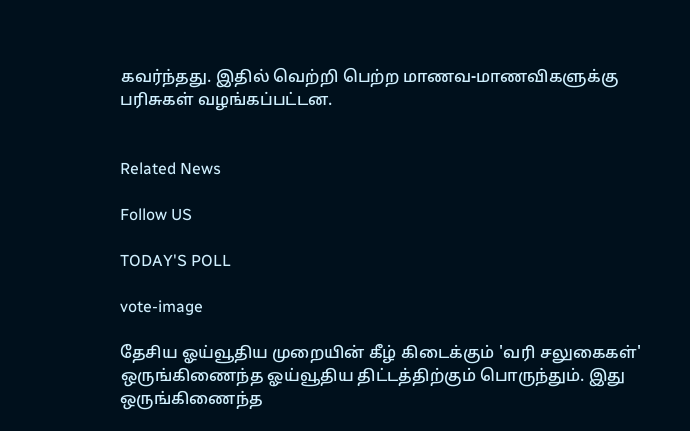கவர்ந்தது. இதில் வெற்றி பெற்ற மாணவ-மாணவிகளுக்கு பரிசுகள் வழங்கப்பட்டன.


Related News

Follow US

TODAY'S POLL

vote-image

தேசிய ஓய்வூதிய முறையின் கீழ் கிடைக்கும் 'வரி சலுகைகள்' ஒருங்கிணைந்த ஓய்வூதிய திட்டத்திற்கும் பொருந்தும். இது ஒருங்கிணைந்த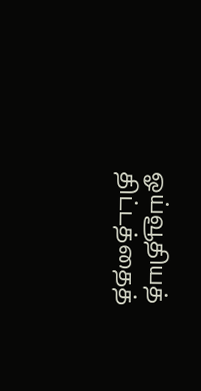ஓய்வூதியத் திட்டத்தைத்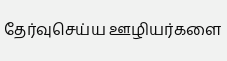தேர்வுசெய்ய ஊழியர்களை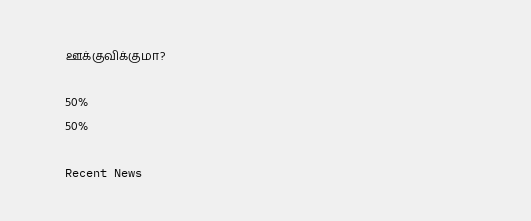ஊக்குவிக்குமா?

50%
50%

Recent News